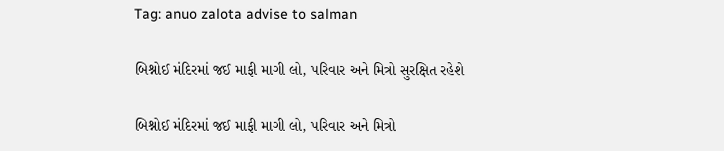Tag: anuo zalota advise to salman

બિશ્નોઈ મંદિરમાં જઈ માફી માગી લો, પરિવાર અને મિત્રો સુરક્ષિત રહેશે

બિશ્નોઈ મંદિરમાં જઈ માફી માગી લો, પરિવાર અને મિત્રો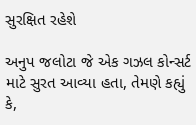સુરક્ષિત રહેશે

અનુપ જલોટા જે એક ગઝલ કોન્સર્ટ માટે સુરત આવ્યા હતા, તેમણે કહ્યું કે,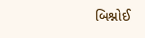બિશ્નોઈ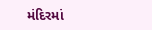મંદિરમાં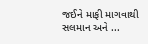જઈને માફી માગવાથી સલમાન અને ...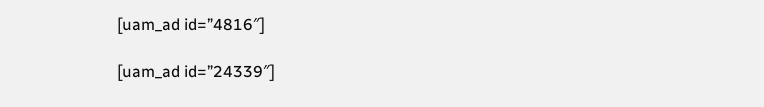[uam_ad id=”4816″]

[uam_ad id=”24339″]